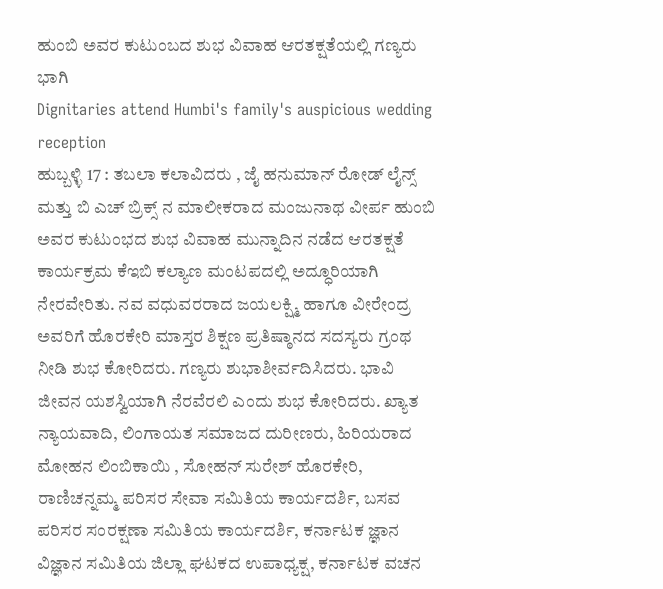ಹುಂಬಿ ಅವರ ಕುಟುಂಬದ ಶುಭ ವಿವಾಹ ಆರತಕ್ಷತೆಯಲ್ಲಿ ಗಣ್ಯರು ಭಾಗಿ
Dignitaries attend Humbi's family's auspicious wedding reception
ಹುಬ್ಬಳ್ಳಿ 17 : ತಬಲಾ ಕಲಾವಿದರು , ಜೈ ಹನುಮಾನ್ ರೋಡ್ ಲೈನ್ಸ್ ಮತ್ತು ಬಿ ಎಚ್ ಬ್ರಿಕ್ಸ್ ನ ಮಾಲೀಕರಾದ ಮಂಜುನಾಥ ವೀರ್ಪ ಹುಂಬಿ ಅವರ ಕುಟುಂಭದ ಶುಭ ವಿವಾಹ ಮುನ್ನಾದಿನ ನಡೆದ ಆರತಕ್ಷತೆ ಕಾರ್ಯಕ್ರಮ ಕೆಇಬಿ ಕಲ್ಯಾಣ ಮಂಟಪದಲ್ಲಿ ಅದ್ಧೂರಿಯಾಗಿ ನೇರವೇರಿತು. ನವ ವಧುವರರಾದ ಜಯಲಕ್ಷ್ಮಿ ಹಾಗೂ ವೀರೇಂದ್ರ ಅವರಿಗೆ ಹೊರಕೇರಿ ಮಾಸ್ತರ ಶಿಕ್ಷಣ ಪ್ರತಿಷ್ಠಾನದ ಸದಸ್ಯರು ಗ್ರಂಥ ನೀಡಿ ಶುಭ ಕೋರಿದರು. ಗಣ್ಯರು ಶುಭಾಶೀರ್ವದಿಸಿದರು. ಭಾವಿ ಜೀವನ ಯಶಸ್ವಿಯಾಗಿ ನೆರವೆರಲಿ ಎಂದು ಶುಭ ಕೋರಿದರು. ಖ್ಯಾತ ನ್ಯಾಯವಾದಿ, ಲಿಂಗಾಯತ ಸಮಾಜದ ದುರೀಣರು, ಹಿರಿಯರಾದ ಮೋಹನ ಲಿಂಬಿಕಾಯಿ , ಸೋಹನ್ ಸುರೇಶ್ ಹೊರಕೇರಿ, ರಾಣಿಚನ್ನಮ್ಮ ಪರಿಸರ ಸೇವಾ ಸಮಿತಿಯ ಕಾರ್ಯದರ್ಶಿ, ಬಸವ ಪರಿಸರ ಸಂರಕ್ಷಣಾ ಸಮಿತಿಯ ಕಾರ್ಯದರ್ಶಿ, ಕರ್ನಾಟಕ ಜ್ಞಾನ ವಿಜ್ಞಾನ ಸಮಿತಿಯ ಜಿಲ್ಲಾ ಘಟಕದ ಉಪಾಧ್ಯಕ್ಷ, ಕರ್ನಾಟಕ ವಚನ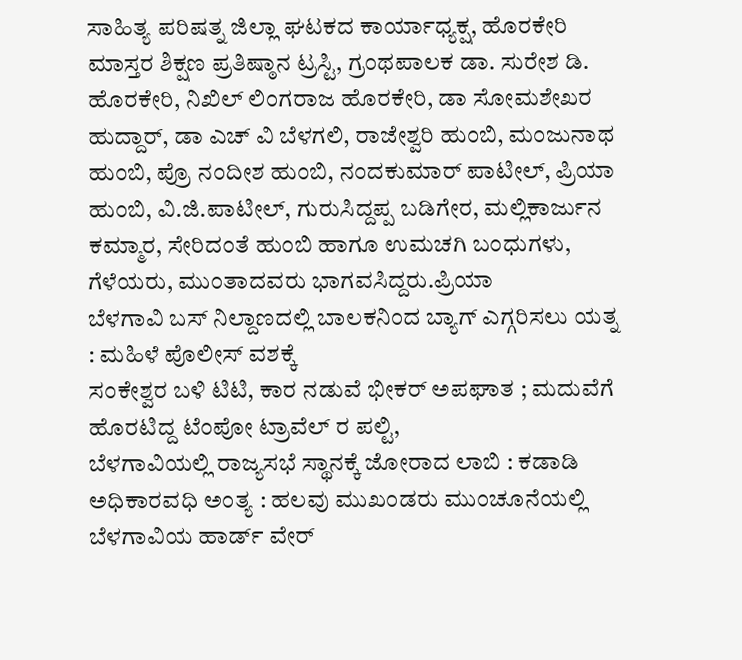ಸಾಹಿತ್ಯ ಪರಿಷತ್ನ ಜಿಲ್ಲಾ ಘಟಕದ ಕಾರ್ಯಾಧ್ಯಕ್ಷ, ಹೊರಕೇರಿ ಮಾಸ್ತರ ಶಿಕ್ಷಣ ಪ್ರತಿಷ್ಠಾನ ಟ್ರಸ್ಟಿ, ಗ್ರಂಥಪಾಲಕ ಡಾ. ಸುರೇಶ ಡಿ. ಹೊರಕೇರಿ, ನಿಖಿಲ್ ಲಿಂಗರಾಜ ಹೊರಕೇರಿ, ಡಾ ಸೋಮಶೇಖರ ಹುದ್ದಾರ್, ಡಾ ಎಚ್ ವಿ ಬೆಳಗಲಿ, ರಾಜೇಶ್ವರಿ ಹುಂಬಿ, ಮಂಜುನಾಥ ಹುಂಬಿ, ಪ್ರೊ ನಂದೀಶ ಹುಂಬಿ, ನಂದಕುಮಾರ್ ಪಾಟೀಲ್, ಪ್ರಿಯಾ ಹುಂಬಿ, ವಿ.ಜಿ.ಪಾಟೀಲ್, ಗುರುಸಿದ್ದಪ್ಪ ಬಡಿಗೇರ, ಮಲ್ಲಿಕಾರ್ಜುನ ಕಮ್ಮಾರ, ಸೇರಿದಂತೆ ಹುಂಬಿ ಹಾಗೂ ಉಮಚಗಿ ಬಂಧುಗಳು, ಗೆಳೆಯರು, ಮುಂತಾದವರು ಭಾಗವಸಿದ್ದರು.ಪ್ರಿಯಾ
ಬೆಳಗಾವಿ ಬಸ್ ನಿಲ್ದಾಣದಲ್ಲಿ ಬಾಲಕನಿಂದ ಬ್ಯಾಗ್ ಎಗ್ಗರಿಸಲು ಯತ್ನ : ಮಹಿಳೆ ಪೊಲೀಸ್ ವಶಕ್ಕೆ
ಸಂಕೇಶ್ವರ ಬಳಿ ಟಿಟಿ, ಕಾರ ನಡುವೆ ಭೀಕರ್ ಅಪಘಾತ ; ಮದುವೆಗೆ ಹೊರಟಿದ್ದ ಟೆಂಪೋ ಟ್ರಾವೆಲ್ ರ ಪಲ್ಟಿ,
ಬೆಳಗಾವಿಯಲ್ಲಿ ರಾಜ್ಯಸಭೆ ಸ್ಥಾನಕ್ಕೆ ಜೋರಾದ ಲಾಬಿ : ಕಡಾಡಿ ಅಧಿಕಾರವಧಿ ಅಂತ್ಯ : ಹಲವು ಮುಖಂಡರು ಮುಂಚೂನೆಯಲ್ಲಿ
ಬೆಳಗಾವಿಯ ಹಾರ್ಡ್ ವೇರ್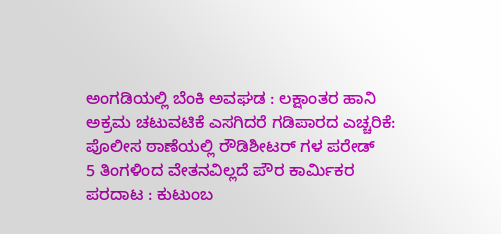ಅಂಗಡಿಯಲ್ಲಿ ಬೆಂಕಿ ಅವಘಡ : ಲಕ್ಷಾಂತರ ಹಾನಿ
ಅಕ್ರಮ ಚಟುವಟಿಕೆ ಎಸಗಿದರೆ ಗಡಿಪಾರದ ಎಚ್ಚರಿಕೆ: ಪೊಲೀಸ ಠಾಣೆಯಲ್ಲಿ ರೌಡಿಶೀಟರ್ ಗಳ ಪರೇಡ್
5 ತಿಂಗಳಿಂದ ವೇತನವಿಲ್ಲದೆ ಪೌರ ಕಾರ್ಮಿಕರ ಪರದಾಟ : ಕುಟುಂಬ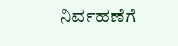ನಿರ್ವಹಣೆಗೆ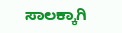ಸಾಲಕ್ಕಾಗಿ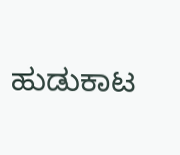ಹುಡುಕಾಟ